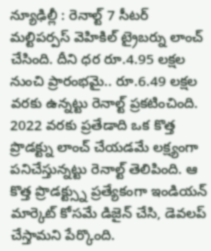న్యూఢిల్లీ : రెనాల్ట్ 7 సీటర్ మల్టిపర్పస్ వెహికిల్ ట్రైబర్ను లాంచ్ చేసింది. దీని ధర రూ.4.95 లక్షల నుంచి ప్రారంభమై.. రూ.6.49 లక్షల వరకు ఉన్నట్టు రెనాల్ట్ ప్రకటించింది. 2022 వరకు ప్రతేడాది ఒక కొత్త ప్రొడక్ట్ను లాంచ్ చేయడమే లక్ష్యంగా పనిచేస్తున్నట్టు రెనాల్ట్ తెలిపింది. ఆ కొత్త ప్రొడక్ట్స్ను ప్రత్యేకంగా ఇండియన్ మార్కెట్ కోసమే డిజైన్ చేసి, డెవలప్ చేస్తామని పేర్కొంది.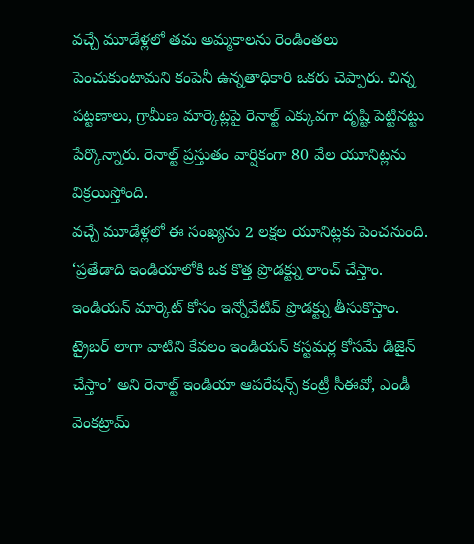వచ్చే మూడేళ్లలో తమ అమ్మకాలను రెండింతలు పెంచుకుంటామని కంపెనీ ఉన్నతాధికారి ఒకరు చెప్పారు. చిన్న పట్టణాలు, గ్రామీణ మార్కెట్లపై రెనాల్ట్ ఎక్కువగా దృష్టి పెట్టినట్టు పేర్కొన్నారు. రెనాల్ట్ ప్రస్తుతం వార్షికంగా 80 వేల యూనిట్లను విక్రయిస్తోంది.
వచ్చే మూడేళ్లలో ఈ సంఖ్యను 2 లక్షల యూనిట్లకు పెంచనుంది. ‘ప్రతేడాది ఇండియాలోకి ఒక కొత్త ప్రొడక్ట్ను లాంచ్ చేస్తాం. ఇండియన్ మార్కెట్ కోసం ఇన్నోవేటివ్ ప్రొడక్ట్ను తీసుకొస్తాం. ట్రైబర్ లాగా వాటిని కేవలం ఇండియన్ కస్టమర్ల కోసమే డిజైన్ చేస్తాం’ అని రెనాల్ట్ ఇండియా ఆపరేషన్స్ కంట్రీ సీఈవో, ఎండీ వెంకట్రామ్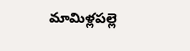మామిళ్లపల్లె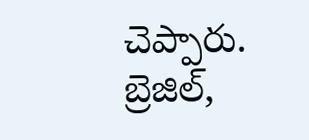చెప్పారు. బ్రెజిల్,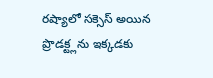రష్యాలో సక్సెస్ అయిన ప్రొడక్ట్లను ఇక్కడకు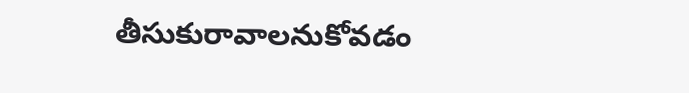తీసుకురావాలనుకోవడం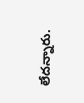లేదన్నారు.